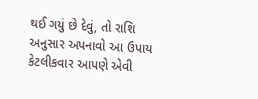થઈ ગયું છે દેવું, તો રાશિ અનુસાર અપનાવો આ ઉપાય
કેટલીકવાર આપણે એવી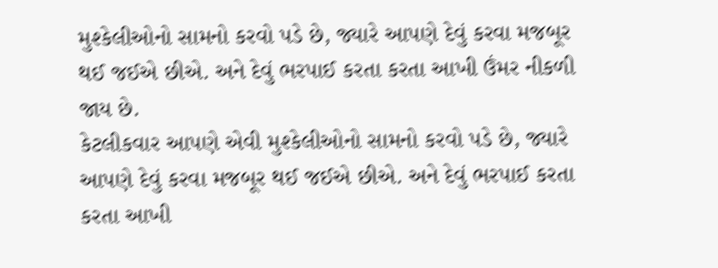મુશ્કેલીઓનો સામનો કરવો પડે છે, જ્યારે આપણે દેવું કરવા મજબૂર થઈ જઈએ છીએ. અને દેવું ભરપાઈ કરતા કરતા આખી ઉંમર નીકળી જાય છે.
કેટલીકવાર આપણે એવી મુશ્કેલીઓનો સામનો કરવો પડે છે, જ્યારે આપણે દેવું કરવા મજબૂર થઈ જઈએ છીએ. અને દેવું ભરપાઈ કરતા કરતા આખી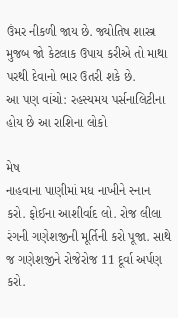ઉંમર નીકળી જાય છે. જ્યોતિષ શાસ્ત્ર મુજબ જો કેટલાક ઉપાય કરીએ તો માથા પરથી દેવાનો ભાર ઉતરી શકે છે.
આ પણ વાંચો: રહસ્યમય પર્સનાલિટીના હોય છે આ રાશિના લોકો

મેષ
નાહવાના પાણીમાં મધ નાખીને સ્નાન કરો. ફોઈના આશીર્વાદ લો. રોજ લીલા રંગની ગણેશજીની મૂર્તિની કરો પૂજા. સાથે જ ગણેશજીને રોજેરોજ 11 દૂર્વા અર્પણ કરો.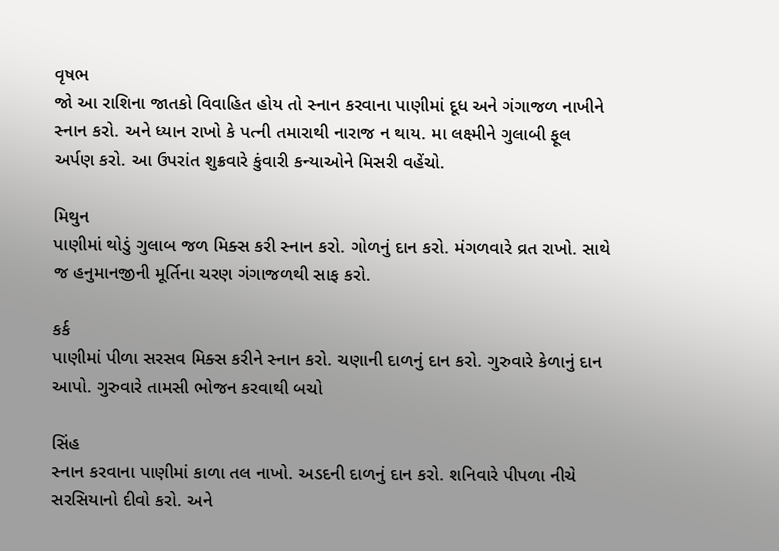વૃષભ
જો આ રાશિના જાતકો વિવાહિત હોય તો સ્નાન કરવાના પાણીમાં દૂધ અને ગંગાજળ નાખીને સ્નાન કરો. અને ધ્યાન રાખો કે પત્ની તમારાથી નારાજ ન થાય. મા લક્ષ્મીને ગુલાબી ફૂલ અર્પણ કરો. આ ઉપરાંત શુક્રવારે કુંવારી કન્યાઓને મિસરી વહેંચો.

મિથુન
પાણીમાં થોડું ગુલાબ જળ મિક્સ કરી સ્નાન કરો. ગોળનું દાન કરો. મંગળવારે વ્રત રાખો. સાથે જ હનુમાનજીની મૂર્તિના ચરણ ગંગાજળથી સાફ કરો.

કર્ક
પાણીમાં પીળા સરસવ મિક્સ કરીને સ્નાન કરો. ચણાની દાળનું દાન કરો. ગુરુવારે કેળાનું દાન આપો. ગુરુવારે તામસી ભોજન કરવાથી બચો

સિંહ
સ્નાન કરવાના પાણીમાં કાળા તલ નાખો. અડદની દાળનું દાન કરો. શનિવારે પીપળા નીચે સરસિયાનો દીવો કરો. અને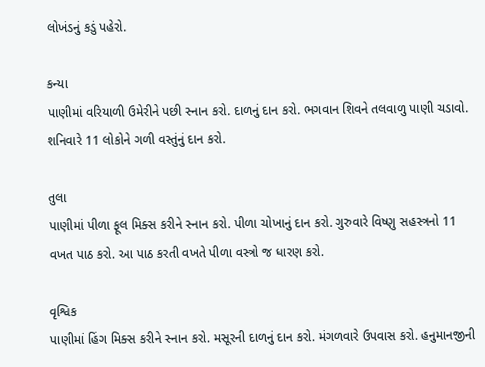લોખંડનું કડું પહેરો.

કન્યા
પાણીમાં વરિયાળી ઉમેરીને પછી સ્નાન કરો. દાળનું દાન કરો. ભગવાન શિવને તલવાળુ પાણી ચડાવો. શનિવારે 11 લોકોને ગળી વસ્તુંનું દાન કરો.

તુલા
પાણીમાં પીળા ફૂલ મિક્સ કરીને સ્નાન કરો. પીળા ચોખાનું દાન કરો. ગુરુવારે વિષ્ણુ સહસ્ત્રનો 11 વખત પાઠ કરો. આ પાઠ કરતી વખતે પીળા વસ્ત્રો જ ધારણ કરો.

વૃશ્વિક
પાણીમાં હિંગ મિક્સ કરીને સ્નાન કરો. મસૂરની દાળનું દાન કરો. મંગળવારે ઉપવાસ કરો. હનુમાનજીની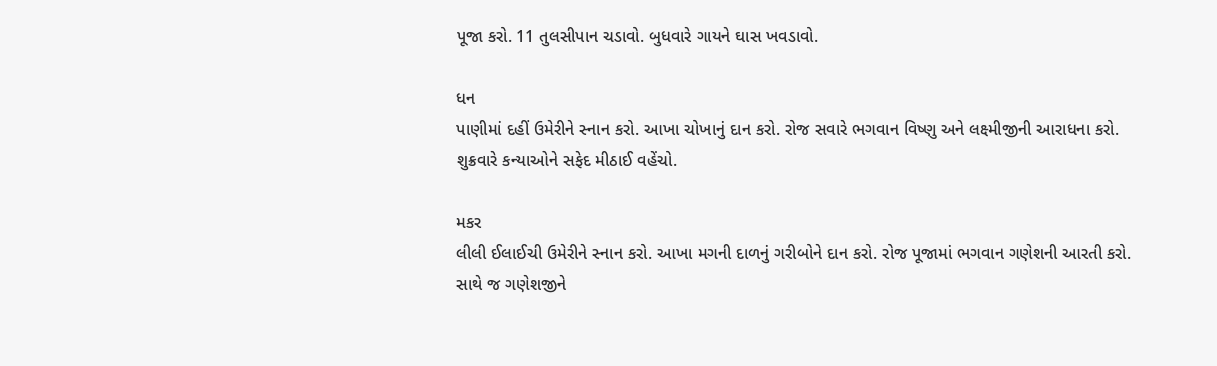પૂજા કરો. 11 તુલસીપાન ચડાવો. બુધવારે ગાયને ઘાસ ખવડાવો.

ધન
પાણીમાં દહીં ઉમેરીને સ્નાન કરો. આખા ચોખાનું દાન કરો. રોજ સવારે ભગવાન વિષ્ણુ અને લક્ષ્મીજીની આરાધના કરો. શુક્રવારે કન્યાઓને સફેદ મીઠાઈ વહેંચો.

મકર
લીલી ઈલાઈચી ઉમેરીને સ્નાન કરો. આખા મગની દાળનું ગરીબોને દાન કરો. રોજ પૂજામાં ભગવાન ગણેશની આરતી કરો. સાથે જ ગણેશજીને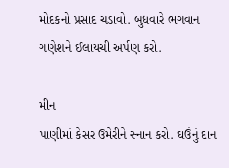મોદકનો પ્રસાદ ચડાવો. બુધવારે ભગવાન ગણેશને ઈલાયચી અર્પણ કરો.

મીન
પાણીમાં કેસર ઉમેરીને સ્નાન કરો. ઘઉંનું દાન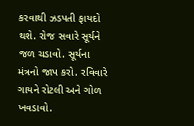કરવાથી ઝડપતી ફાયદો થશે. રોજ સવારે સૂર્યને જળ ચડાવો. સૂર્યના મંત્રનો જાપ કરો. રવિવારે ગાયને રોટલી અને ગોળ ખવડાવો.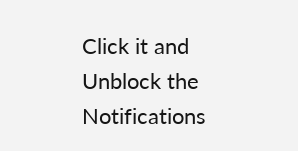Click it and Unblock the Notifications